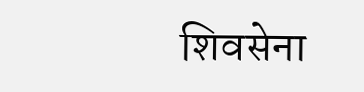शिवसेना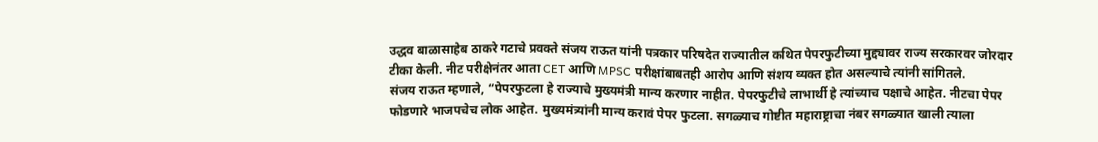उद्धव बाळासाहेब ठाकरे गटाचे प्रवक्ते संजय राऊत यांनी पत्रकार परिषदेत राज्यातील कथित पेपरफुटीच्या मुद्द्यावर राज्य सरकारवर जोरदार टीका केली. नीट परीक्षेनंतर आता CET आणि MPSC परीक्षांबाबतही आरोप आणि संशय व्यक्त होत असल्याचे त्यांनी सांगितले.
संजय राऊत म्हणाले, “पेपरफुटला हे राज्याचे मुख्यमंत्री मान्य करणार नाहीत. पेपरफुटीचे लाभार्थी हे त्यांच्याच पक्षाचे आहेत. नीटचा पेपर फोडणारे भाजपचेच लोक आहेत. मुख्यमंत्र्यांनी मान्य करावं पेपर फुटला. सगळ्याच गोष्टीत महाराष्ट्राचा नंबर सगळ्यात खाली त्याला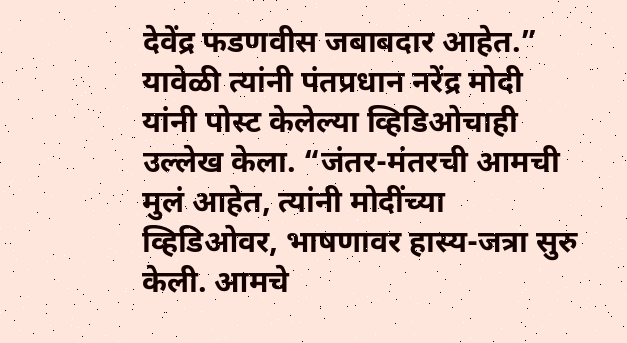देवेंद्र फडणवीस जबाबदार आहेत.”
यावेळी त्यांनी पंतप्रधान नरेंद्र मोदी यांनी पोस्ट केलेल्या व्हिडिओचाही उल्लेख केला. “जंतर-मंतरची आमची मुलं आहेत, त्यांनी मोदींच्या व्हिडिओवर, भाषणावर हास्य-जत्रा सुरु केली. आमचे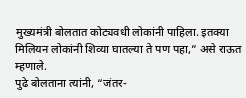मुख्यमंत्री बोलतात कोट्यवधी लोकांनी पाहिला. इतक्या मिलियन लोकांनी शिव्या घातल्या ते पण पहा,” असे राऊत म्हणाले.
पुढे बोलताना त्यांनी, “जंतर-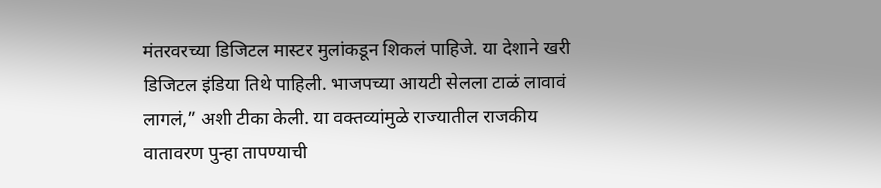मंतरवरच्या डिजिटल मास्टर मुलांकडून शिकलं पाहिजे. या देशाने खरी डिजिटल इंडिया तिथे पाहिली. भाजपच्या आयटी सेलला टाळं लावावं लागलं,” अशी टीका केली. या वक्तव्यांमुळे राज्यातील राजकीय वातावरण पुन्हा तापण्याची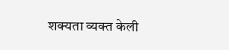शक्यता व्यक्त केली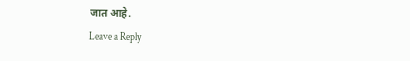जात आहे.
Leave a Reply